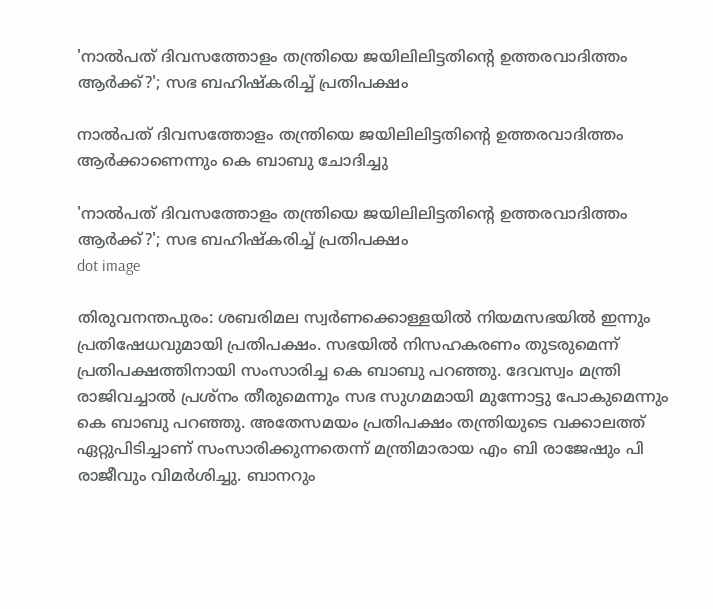'നാൽപത് ദിവസത്തോളം തന്ത്രിയെ ജയിലിലിട്ടതിന്റെ ഉത്തരവാദിത്തം ആർക്ക്?'; സഭ ബഹിഷ്‌കരിച്ച് പ്രതിപക്ഷം

നാൽപത് ദിവസത്തോളം തന്ത്രിയെ ജയിലിലിട്ടതിന്റെ ഉത്തരവാദിത്തം ആർക്കാണെന്നും കെ ബാബു ചോദിച്ചു

'നാൽപത് ദിവസത്തോളം തന്ത്രിയെ ജയിലിലിട്ടതിന്റെ ഉത്തരവാദിത്തം ആർക്ക്?'; സഭ ബഹിഷ്‌കരിച്ച് പ്രതിപക്ഷം
dot image

തിരുവനന്തപുരം: ശബരിമല സ്വർണക്കൊള്ളയിൽ നിയമസഭയിൽ ഇന്നും പ്രതിഷേധവുമായി പ്രതിപക്ഷം. സഭയിൽ നിസഹകരണം തുടരുമെന്ന് പ്രതിപക്ഷത്തിനായി സംസാരിച്ച കെ ബാബു പറഞ്ഞു. ദേവസ്വം മന്ത്രി രാജിവച്ചാൽ പ്രശ്‌നം തീരുമെന്നും സഭ സുഗമമായി മുന്നോട്ടു പോകുമെന്നും കെ ബാബു പറഞ്ഞു. അതേസമയം പ്രതിപക്ഷം തന്ത്രിയുടെ വക്കാലത്ത് ഏറ്റുപിടിച്ചാണ് സംസാരിക്കുന്നതെന്ന് മന്ത്രിമാരായ എം ബി രാജേഷും പി രാജീവും വിമർശിച്ചു. ബാനറും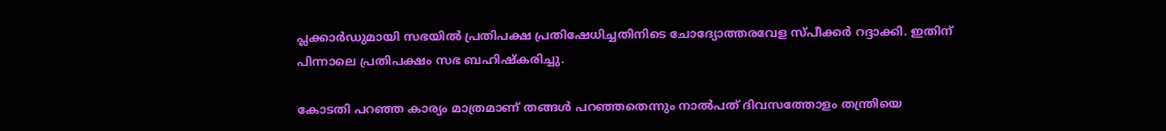പ്ലക്കാർഡുമായി സഭയിൽ പ്രതിപക്ഷ പ്രതിഷേധിച്ചതിനിടെ ചോദ്യോത്തരവേള സ്പീക്കർ റദ്ദാക്കി. ഇതിന് പിന്നാലെ പ്രതിപക്ഷം സഭ ബഹിഷ്‌കരിച്ചു.

കോടതി പറഞ്ഞ കാര്യം മാത്രമാണ് തങ്ങൾ പറഞ്ഞതെന്നും നാൽപത് ദിവസത്തോളം തന്ത്രിയെ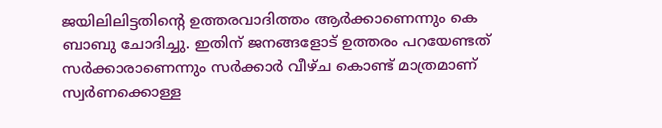ജയിലിലിട്ടതിന്റെ ഉത്തരവാദിത്തം ആർക്കാണെന്നും കെ ബാബു ചോദിച്ചു. ഇതിന് ജനങ്ങളോട് ഉത്തരം പറയേണ്ടത് സർക്കാരാണെന്നും സർക്കാർ വീഴ്ച കൊണ്ട് മാത്രമാണ് സ്വർണക്കൊള്ള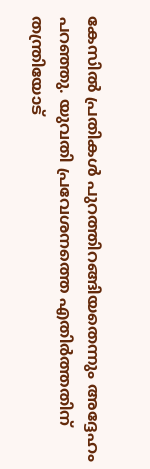കേസിൽ പ്രതികൾ പുറത്തിറങ്ങിയതെന്നും അദ്ദേഹം പറഞ്ഞു. യുവതി പ്രവേശനത്തെ എതിർത്തതിന് തന്ത്രിയോട്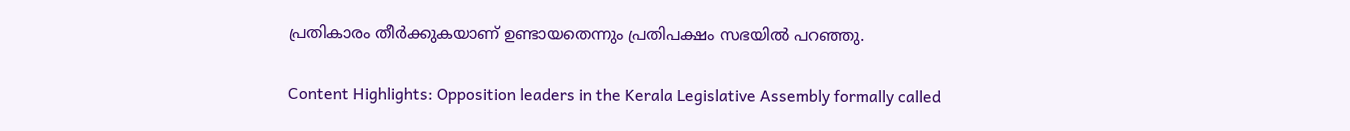പ്രതികാരം തീർക്കുകയാണ് ഉണ്ടായതെന്നും പ്രതിപക്ഷം സഭയിൽ പറഞ്ഞു.

Content Highlights: Opposition leaders in the Kerala Legislative Assembly formally called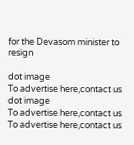for the Devasom minister to resign

dot image
To advertise here,contact us
dot image
To advertise here,contact us
To advertise here,contact us